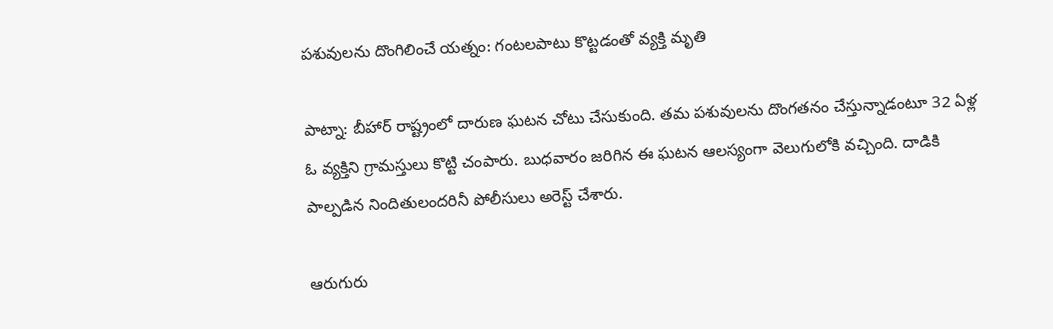పశువులను దొంగిలించే యత్నం: గంటలపాటు కొట్టడంతో వ్యక్తి మృతి

పాట్నా: బీహార్ రాష్ట్రంలో దారుణ ఘటన చోటు చేసుకుంది. తమ పశువులను దొంగతనం చేస్తున్నాడంటూ 32 ఏళ్ల ఓ వ్యక్తిని గ్రామస్తులు కొట్టి చంపారు. బుధవారం జరిగిన ఈ ఘటన ఆలస్యంగా వెలుగులోకి వచ్చింది. దాడికి పాల్పడిన నిందితులందరినీ పోలీసులు అరెస్ట్ చేశారు.

ఆరుగురు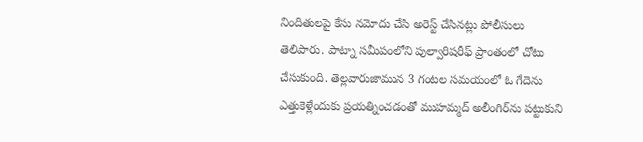నిందితులపై కేసు నమోదు చేసి అరెస్ట్ చేసినట్లు పోలీసులు తెలిపారు. పాట్నా సమీపంలోని పుల్వారిషరీఫ్ ప్రాంతంలో చోటు చేసుకుంది. తెల్లవారుజామున 3 గంటల సమయంలో ఓ గేదెను ఎత్తుకెళ్లేందుకు ప్రయత్నించడంతో ముహమ్మద్ అలీంగిర్‌ను పట్టుకుని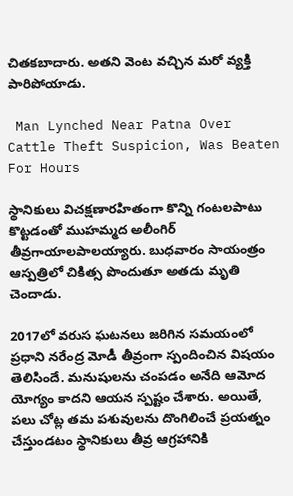చితకబాదారు. అతని వెంట వచ్చిన మరో వ్యక్తి పారిపోయాడు.

 Man Lynched Near Patna Over Cattle Theft Suspicion, Was Beaten For Hours

స్థానికులు విచక్షణారహితంగా కొన్ని గంటలపాటు కొట్టడంతో ముహమ్మద అలీంగిర్ తీవ్రగాయాలపాలయ్యారు. బుధవారం సాయంత్రం ఆస్పత్రిలో చికిత్స పొందుతూ అతడు మృతి చెందాడు.

2017లో వరుస ఘటనలు జరిగిన సమయంలో ప్రధాని నరేంద్ర మోడీ తీవ్రంగా స్పందించిన విషయం తెలిసిందే. మనుషులను చంపడం అనేది ఆమోద యోగ్యం కాదని ఆయన స్పష్టం చేశారు. అయితే, పలు చోట్ల తమ పశువులను దొంగిలించే ప్రయత్నం చేస్తుండటం స్థానికులు తీవ్ర ఆగ్రహానికి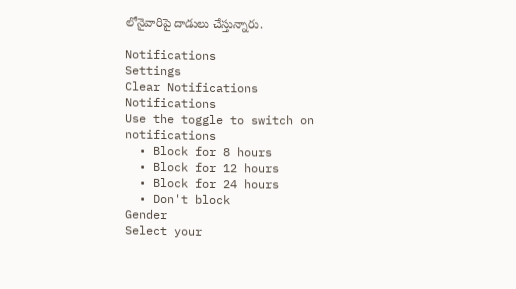లోనైవారిపై దాడులు చేస్తున్నారు.

Notifications
Settings
Clear Notifications
Notifications
Use the toggle to switch on notifications
  • Block for 8 hours
  • Block for 12 hours
  • Block for 24 hours
  • Don't block
Gender
Select your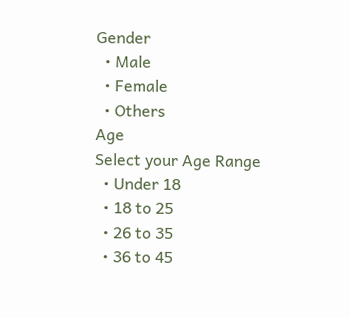Gender
  • Male
  • Female
  • Others
Age
Select your Age Range
  • Under 18
  • 18 to 25
  • 26 to 35
  • 36 to 45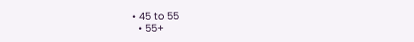• 45 to 55
  • 55+